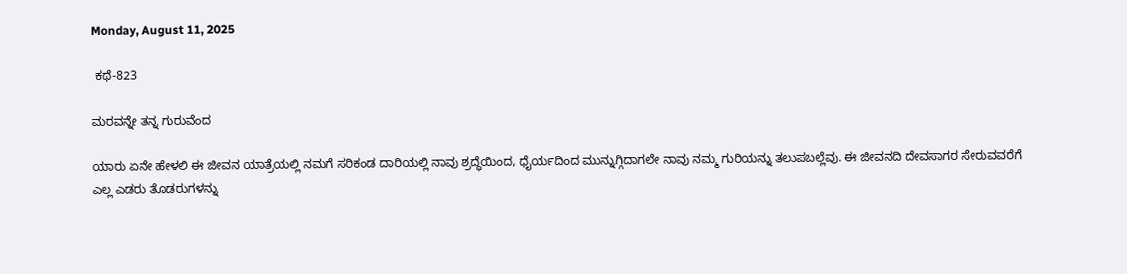Monday, August 11, 2025

 ಕಥೆ-823

ಮರವನ್ನೇ ತನ್ನ ಗುರುವೆಂದ

ಯಾರು ಏನೇ ಹೇಳಲಿ ಈ ಜೀವನ ಯಾತ್ರೆಯಲ್ಲಿ ನಮಗೆ ಸರಿಕಂಡ ದಾರಿಯಲ್ಲಿ ನಾವು ಶ್ರದ್ಧೆಯಿಂದ, ಧೈರ್ಯದಿಂದ ಮುನ್ನುಗ್ಗಿದಾಗಲೇ ನಾವು ನಮ್ಮ ಗುರಿಯನ್ನು ತಲುಪಬಲ್ಲೆವು. ಈ ಜೀವನದಿ ದೇವಸಾಗರ ಸೇರುವವರೆಗೆ ಎಲ್ಲ ಎಡರು ತೊಡರುಗಳನ್ನು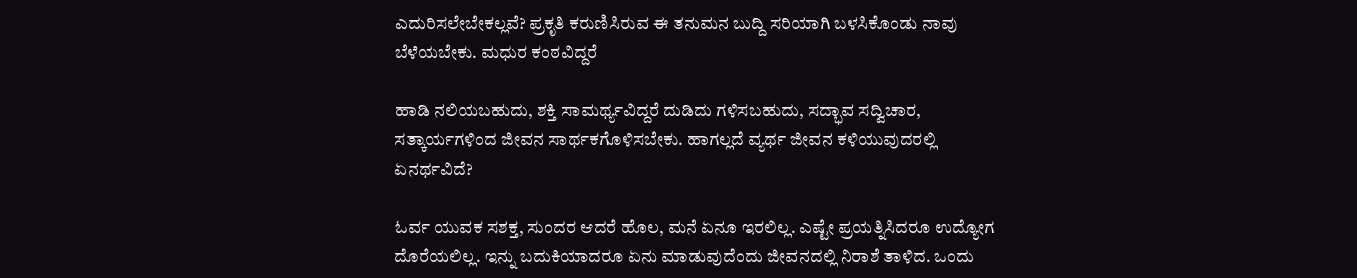ಎದುರಿಸಲೇಬೇಕಲ್ಲವೆ? ಪ್ರಕೃತಿ ಕರುಣಿಸಿರುವ ಈ ತನುಮನ ಬುದ್ದಿ ಸರಿಯಾಗಿ ಬಳಸಿಕೊಂಡು ನಾವು ಬೆಳೆಯಬೇಕು. ಮಧುರ ಕಂಠವಿದ್ದರೆ

ಹಾಡಿ ನಲಿಯಬಹುದು, ಶಕ್ತಿ ಸಾಮರ್ಥ್ಯವಿದ್ದರೆ ದುಡಿದು ಗಳಿಸಬಹುದು, ಸದ್ಭಾವ ಸದ್ವಿಚಾರ, ಸತ್ಕಾರ್ಯಗಳಿಂದ ಜೀವನ ಸಾರ್ಥಕಗೊಳಿಸಬೇಕು. ಹಾಗಲ್ಲದೆ ವ್ಯರ್ಥ ಜೀವನ ಕಳಿಯುವುದರಲ್ಲಿ ಏನರ್ಥವಿದೆ?

ಓರ್ವ ಯುವಕ ಸಶಕ್ತ, ಸುಂದರ ಆದರೆ ಹೊಲ, ಮನೆ ಏನೂ ಇರಲಿಲ್ಲ. ಎಷ್ಟೇ ಪ್ರಯತ್ನಿಸಿದರೂ ಉದ್ಯೋಗ ದೊರೆಯಲಿಲ್ಲ. ಇನ್ನು ಬದುಕಿಯಾದರೂ ಏನು ಮಾಡುವುದೆಂದು ಜೀವನದಲ್ಲಿ ನಿರಾಶೆ ತಾಳಿದ. ಒಂದು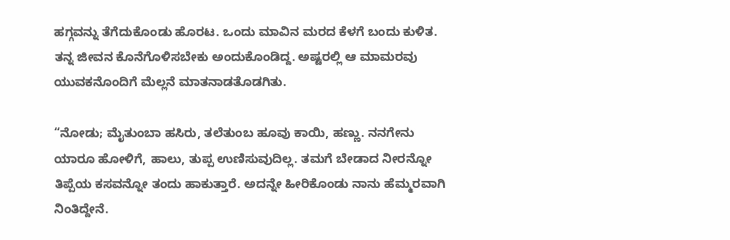ಹಗ್ಗವನ್ನು ತೆಗೆದುಕೊಂಡು ಹೊರಟ. ಒಂದು ಮಾವಿನ ಮರದ ಕೆಳಗೆ ಬಂದು ಕುಳಿತ. ತನ್ನ ಜೀವನ ಕೊನೆಗೊಳಿಸಬೇಕು ಅಂದುಕೊಂಡಿದ್ದ. ಅಷ್ಟರಲ್ಲಿ ಆ ಮಾಮರವು ಯುವಕನೊಂದಿಗೆ ಮೆಲ್ಲನೆ ಮಾತನಾಡತೊಡಗಿತು.

“ನೋಡು; ಮೈತುಂಬಾ ಹಸಿರು, ತಲೆತುಂಬ ಹೂವು ಕಾಯಿ, ಹಣ್ಣು. ನನಗೇನು ಯಾರೂ ಹೋಳಿಗೆ, ಹಾಲು, ತುಪ್ಪ ಉಣಿಸುವುದಿಲ್ಲ. ತಮಗೆ ಬೇಡಾದ ನೀರನ್ನೋ ತಿಪ್ಪೆಯ ಕಸವನ್ನೋ ತಂದು ಹಾಕುತ್ತಾರೆ. ಅದನ್ನೇ ಹೀರಿಕೊಂಡು ನಾನು ಹೆಮ್ಮರವಾಗಿ ನಿಂತಿದ್ದೇನೆ.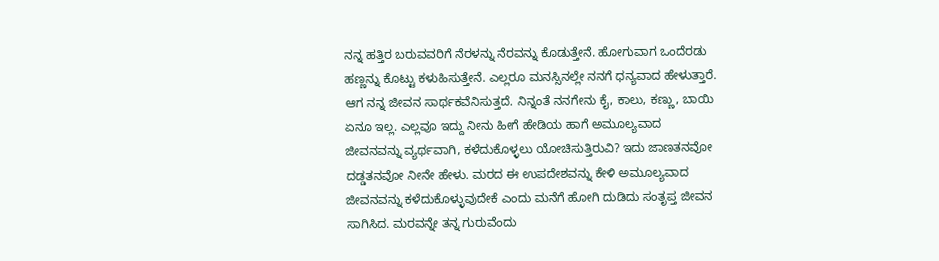ನನ್ನ ಹತ್ತಿರ ಬರುವವರಿಗೆ ನೆರಳನ್ನು ನೆರವನ್ನು ಕೊಡುತ್ತೇನೆ. ಹೋಗುವಾಗ ಒಂದೆರಡು ಹಣ್ಣನ್ನು ಕೊಟ್ಟು ಕಳುಹಿಸುತ್ತೇನೆ. ಎಲ್ಲರೂ ಮನಸ್ಸಿನಲ್ಲೇ ನನಗೆ ಧನ್ಯವಾದ ಹೇಳುತ್ತಾರೆ. ಆಗ ನನ್ನ ಜೀವನ ಸಾರ್ಥಕವೆನಿಸುತ್ತದೆ. ನಿನ್ನಂತೆ ನನಗೇನು ಕೈ, ಕಾಲು, ಕಣ್ಣು, ಬಾಯಿ ಏನೂ ಇಲ್ಲ. ಎಲ್ಲವೂ ಇದ್ದು ನೀನು ಹೀಗೆ ಹೇಡಿಯ ಹಾಗೆ ಅಮೂಲ್ಯವಾದ ಜೀವನವನ್ನು ವ್ಯರ್ಥವಾಗಿ, ಕಳೆದುಕೊಳ್ಳಲು ಯೋಚಿಸುತ್ತಿರುವಿ? ಇದು ಜಾಣತನವೋ ದಡ್ಡತನವೋ ನೀನೇ ಹೇಳು. ಮರದ ಈ ಉಪದೇಶವನ್ನು ಕೇಳಿ ಅಮೂಲ್ಯವಾದ ಜೀವನವನ್ನು ಕಳೆದುಕೊಳ್ಳುವುದೇಕೆ ಎಂದು ಮನೆಗೆ ಹೋಗಿ ದುಡಿದು ಸಂತೃಪ್ತ ಜೀವನ ಸಾಗಿಸಿದ. ಮರವನ್ನೇ ತನ್ನ ಗುರುವೆಂದು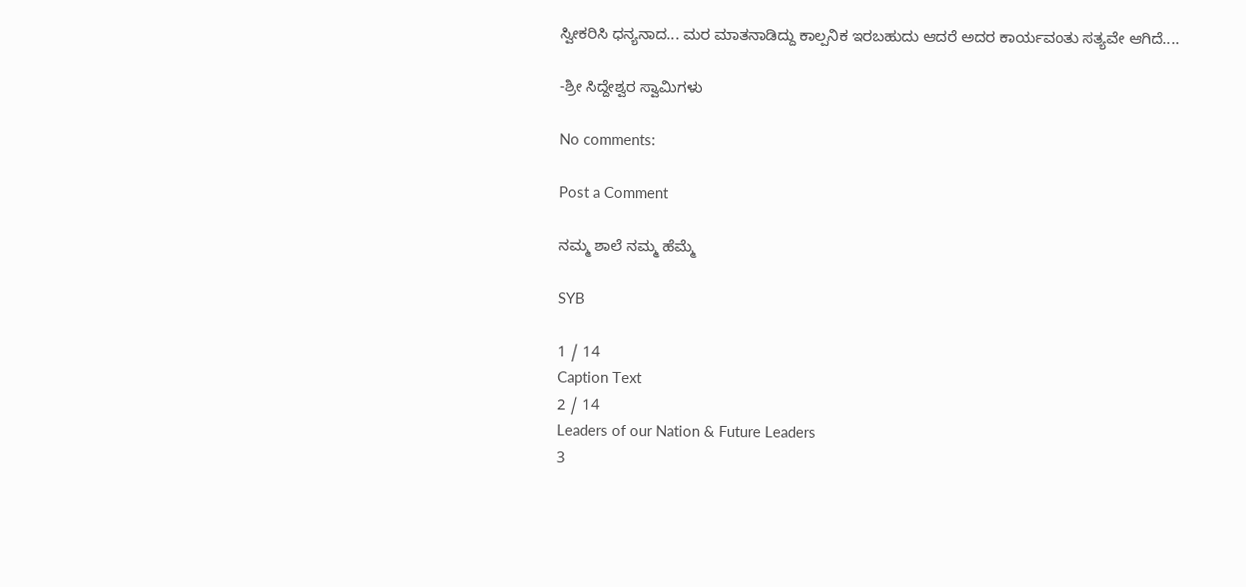ಸ್ವೀಕರಿಸಿ ಧನ್ಯನಾದ... ಮರ ಮಾತನಾಡಿದ್ದು ಕಾಲ್ಪನಿಕ ಇರಬಹುದು ಆದರೆ ಅದರ ಕಾರ್ಯವಂತು ಸತ್ಯವೇ ಆಗಿದೆ....

-ಶ್ರೀ ಸಿದ್ದೇಶ್ವರ ಸ್ವಾಮಿಗಳು

No comments:

Post a Comment

ನಮ್ಮ ಶಾಲೆ ನಮ್ಮ ಹೆಮ್ಮೆ

SYB

1 / 14
Caption Text
2 / 14
Leaders of our Nation & Future Leaders
3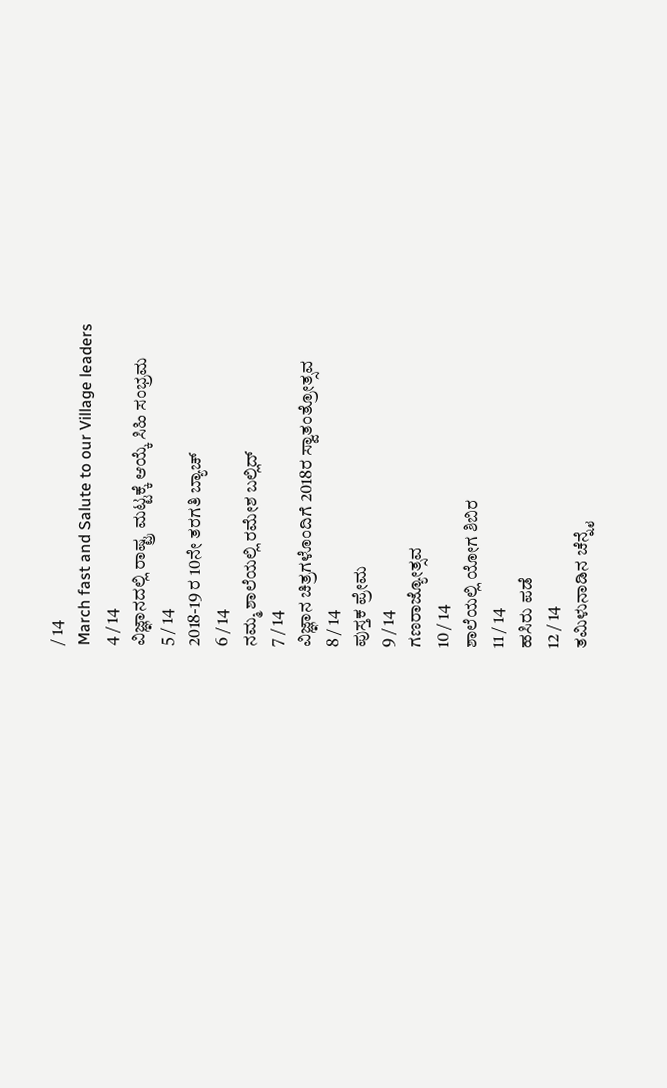/ 14
March fast and Salute to our Village leaders
4 / 14
ವಿಜ್ಞಾನದಲ್ಲಿ ರಾಷ್ಟ್ರ ಮಟ್ಟಕ್ಕೆ ಆಯ್ಕೆ ಸಿಹಿ ಸಂಭ್ರಮ
5 / 14
2018-19 ರ 10ನೇ ತರಗತಿ ಬ್ಯಾಚ್
6 / 14
ನಮ್ಮ ಶಾಲೆಯಲ್ಲಿ ರಮೇಶ ಬಲ್ಲಿದ್
7 / 14
ವಿಜ್ಞಾನ ಚಿತ್ರಗಳೊಂದಿಗೆ 2018ರ ಸ್ವಾತಂತ್ರೋತ್ಸವ
8 / 14
ಪುಸ್ತಕ ಪ್ರೇಮ
9 / 14
ಗಣರಾಜ್ಯೋತ್ಸವ
10 / 14
ಶಾಲೆಯಲ್ಲಿ ಯೋಗ ಶಿಬಿರ
11 / 14
ಹಸಿರು ಪಡೆ
12 / 14
ತಮಿಳುನಾಡಿನ ಚೆನ್ನೈ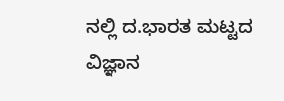ನಲ್ಲಿ ದ.ಭಾರತ ಮಟ್ಟದ ವಿಜ್ಞಾನ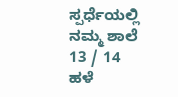ಸ್ಪರ್ಧೆಯಲ್ಲಿ ನಮ್ಮ ಶಾಲೆ
13 / 14
ಹಳೆ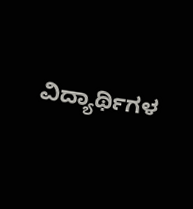ವಿದ್ಯಾರ್ಥಿಗಳ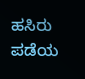ಹಸಿರು ಪಡೆಯ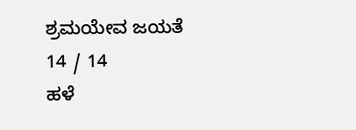ಶ್ರಮಯೇವ ಜಯತೆ
14 / 14
ಹಳೆ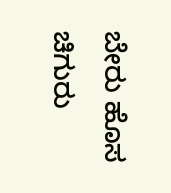ಬೇರು ಹೊಸ ಚಿಗುರು